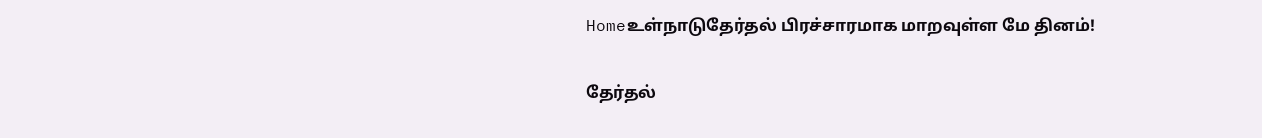Homeஉள்நாடுதேர்தல் பிரச்சாரமாக மாறவுள்ள மே தினம்!

தேர்தல்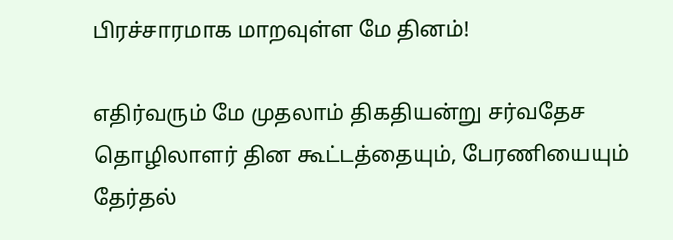பிரச்சாரமாக மாறவுள்ள மே தினம்!

எதிர்வரும் மே முதலாம் திகதியன்று சர்வதேச தொழிலாளர் தின கூட்டத்தையும், பேரணியையும் தேர்தல்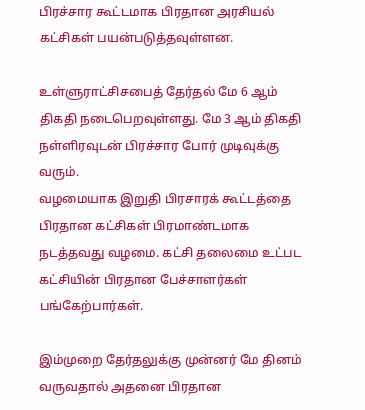பிரச்சார கூட்டமாக பிரதான அரசியல் கட்சிகள் பயன்படுத்தவுள்ளன.

உள்ளுராட்சிசபைத் தேர்தல் மே 6 ஆம் திகதி நடைபெறவுள்ளது. மே 3 ஆம் திகதி நள்ளிரவுடன் பிரச்சார போர் முடிவுக்கு வரும்.
வழமையாக இறுதி பிரசாரக் கூட்டத்தை பிரதான கட்சிகள் பிரமாண்டமாக நடத்தவது வழமை. கட்சி தலைமை உட்பட கட்சியின் பிரதான பேச்சாளர்கள் பங்கேற்பார்கள்.

இம்முறை தேர்தலுக்கு முன்னர் மே தினம் வருவதால் அதனை பிரதான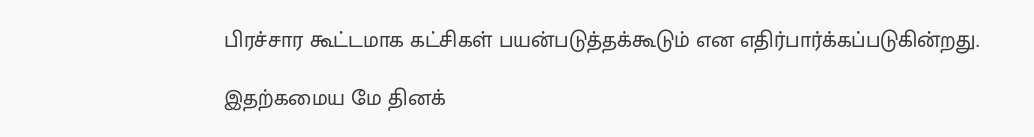பிரச்சார கூட்டமாக கட்சிகள் பயன்படுத்தக்கூடும் என எதிர்பார்க்கப்படுகின்றது.

இதற்கமைய மே தினக்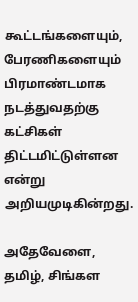கூட்டங்களையும், பேரணிகளையும் பிரமாண்டமாக நடத்துவதற்கு கட்சிகள் திட்டமிட்டுள்ளன என்று அறியமுடிகின்றது.

அதேவேளை, தமிழ், சிங்கள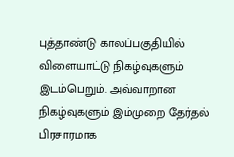புத்தாண்டு காலப்பகுதியில் விளையாட்டு நிகழ்வுகளும் இடம்பெறும். அவ்வாறான நிகழ்வுகளும் இம்முறை தேர்தல் பிரசாரமாக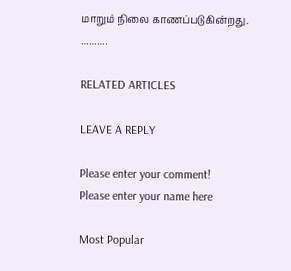மாறும் நிலை காணப்படுகின்றது.
……….

RELATED ARTICLES

LEAVE A REPLY

Please enter your comment!
Please enter your name here

Most Popular